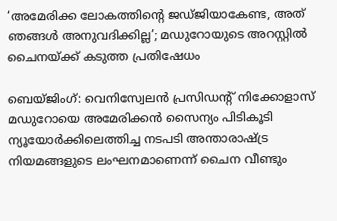‘അമേരിക്ക ലോകത്തിന്‍റെ ജഡ്ജിയാകേണ്ട, അത് ഞങ്ങൾ അനുവദിക്കില്ല’; മഡുറോയുടെ അറസ്റ്റിൽ ചൈനയ്ക്ക് കടുത്ത പ്രതിഷേധം

ബെയ്ജിംഗ്: വെനിസ്വേലൻ പ്രസിഡന്‍റ് നിക്കോളാസ് മഡുറോയെ അമേരിക്കൻ സൈന്യം പിടികൂടി ന്യൂയോർക്കിലെത്തിച്ച നടപടി അന്താരാഷ്ട്ര നിയമങ്ങളുടെ ലംഘനമാണെന്ന് ചൈന വീണ്ടും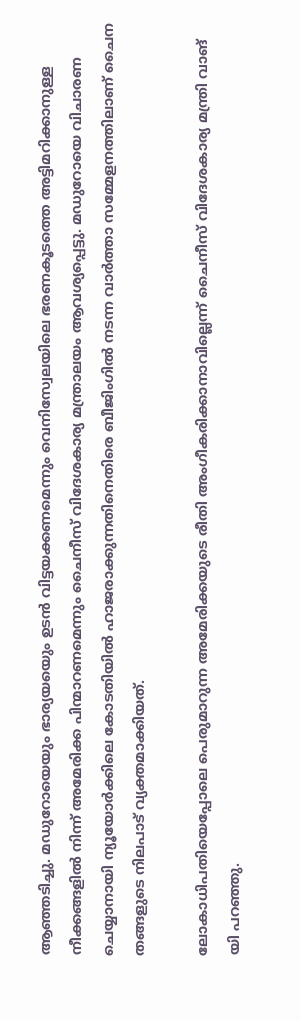ആഞ്ഞടിച്ചു. മഡുറോയെയും ഭാര്യയയെും ഉടൻ വിട്ടയക്കണമെന്നും വെനിസ്വേലയിലെ ഭരണകൂടത്തെ അട്ടിമറിക്കാനുള്ള നീക്കങ്ങളിൽ നിന്ന് അമേരിക്ക പിന്മാറണമെന്നും ചൈനീസ് വിദേശകാര്യ മന്ത്രാലയം ആവശ്യപ്പെട്ടു. മഡുറോയെ വിചാരണ ചെയ്യാനായി ന്യൂയോർക്കിലെ കോടതിയിൽ ഹാജരാക്കുന്നതിനെതിരെ ബീജിംഗിൽ നടന്ന വാർത്താ സമ്മേളനത്തിലാണ് ചൈന തങ്ങളുടെ നിലപാട് വ്യക്തമാക്കിയത്.

ലോകാധിപതിയെപ്പോലെ പെരുമാറുന്ന അമേരിക്കയുടെ രീതി അംഗീകരിക്കാനാവില്ലെന്ന് ചൈനീസ് വിദേശകാര്യ മന്ത്രി വാങ് യി പറഞ്ഞു.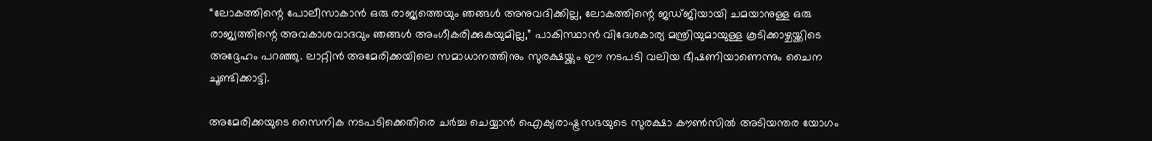“ലോകത്തിന്റെ പോലീസാകാൻ ഒരു രാജ്യത്തെയും ഞങ്ങൾ അനുവദിക്കില്ല, ലോകത്തിന്റെ ജഡ്ജിയായി ചമയാനുള്ള ഒരു രാജ്യത്തിന്റെ അവകാശവാദവും ഞങ്ങൾ അംഗീകരിക്കുകയുമില്ല,” പാകിസ്ഥാൻ വിദേശകാര്യ മന്ത്രിയുമായുള്ള കൂടിക്കാഴ്ചയ്ക്കിടെ അദ്ദേഹം പറഞ്ഞു. ലാറ്റിൻ അമേരിക്കയിലെ സമാധാനത്തിനും സുരക്ഷയ്ക്കും ഈ നടപടി വലിയ ഭീഷണിയാണെന്നും ചൈന ചൂണ്ടിക്കാട്ടി.

അമേരിക്കയുടെ സൈനിക നടപടിക്കെതിരെ ചർച്ച ചെയ്യാൻ ഐക്യരാഷ്ട്രസഭയുടെ സുരക്ഷാ കൗൺസിൽ അടിയന്തര യോഗം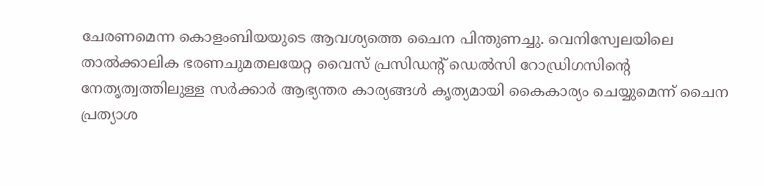ചേരണമെന്ന കൊളംബിയയുടെ ആവശ്യത്തെ ചൈന പിന്തുണച്ചു. വെനിസ്വേലയിലെ താൽക്കാലിക ഭരണചുമതലയേറ്റ വൈസ് പ്രസിഡന്റ് ഡെൽസി റോഡ്രിഗസിന്റെ നേതൃത്വത്തിലുള്ള സർക്കാർ ആഭ്യന്തര കാര്യങ്ങൾ കൃത്യമായി കൈകാര്യം ചെയ്യുമെന്ന് ചൈന പ്രത്യാശ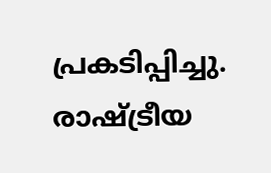പ്രകടിപ്പിച്ചു. രാഷ്ട്രീയ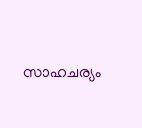സാഹചര്യം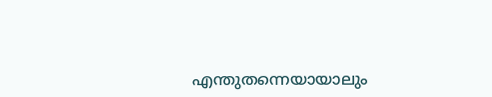എന്തുതന്നെയായാലും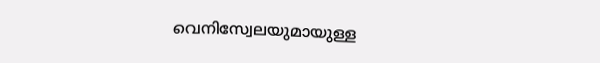വെനിസ്വേലയുമായുള്ള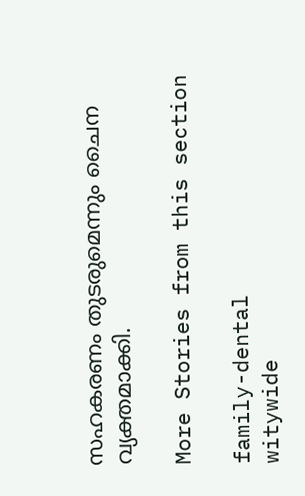സഹകരണം തുടരുമെന്നും ചൈന വ്യക്തമാക്കി.

More Stories from this section

family-dental
witywide